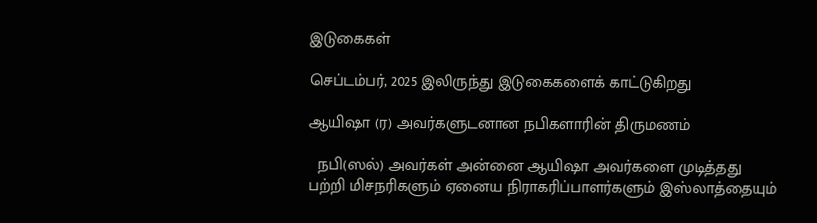இடுகைகள்

செப்டம்பர், 2025 இலிருந்து இடுகைகளைக் காட்டுகிறது

ஆயிஷா (ர) அவர்களுடனான நபிகளாரின் திருமணம்

  நபி(ஸல்) அவர்கள் அன்னை ஆயிஷா அவர்களை முடித்தது பற்றி மிசநரிகளும் ஏனைய நிராகரிப்பாளர்களும் இஸ்லாத்தையும்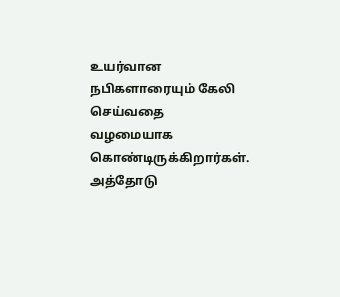உயர்வான நபிகளாரையும் கேலி செய்வதை வழமையாக கொண்டிருக்கிறார்கள். அத்தோடு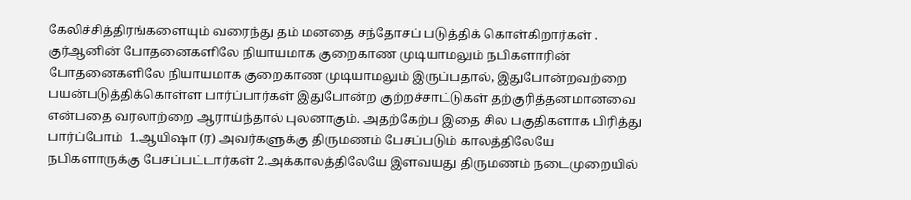கேலிச்சித்திரங்களையும் வரைந்து தம் மனதை சந்தோசப் படுத்திக் கொள்கிறார்கள் . குர்ஆனின் போதனைகளிலே நியாயமாக குறைகாண முடியாமலும் நபிகளாரின் போதனைகளிலே நியாயமாக குறைகாண முடியாமலும் இருப்பதால், இதுபோன்றவற்றை பயன்படுத்திக்கொள்ள பார்ப்பார்கள் இதுபோன்ற குற்றச்சாட்டுகள் தற்குரித்தனமானவை என்பதை வரலாற்றை ஆராய்ந்தால் புலனாகும். அதற்கேற்ப இதை சில பகுதிகளாக பிரித்து பார்ப்போம்  1.ஆயிஷா (ர) அவர்களுக்கு திருமணம் பேசப்படும் காலத்திலேயே நபிகளாருக்கு பேசப்பட்டார்கள் 2.அக்காலத்திலேயே இளவயது திருமணம் நடைமுறையில்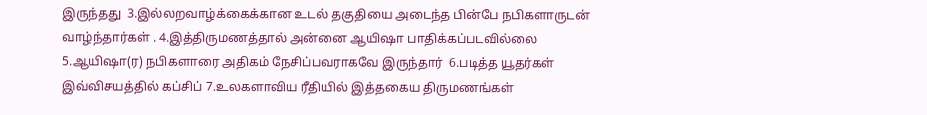இருந்தது  3.இல்லறவாழ்க்கைக்கான உடல் தகுதியை அடைந்த பின்பே நபிகளாருடன் வாழ்ந்தார்கள் . 4.இத்திருமணத்தால் அன்னை ஆயிஷா பாதிக்கப்படவில்லை  5.ஆயிஷா(ர) நபிகளாரை அதிகம் நேசிப்பவராகவே இருந்தார்  6.படித்த யூதர்கள் இவ்விசயத்தில் கப்சிப் 7.உலகளாவிய ரீதியில் இத்தகைய திருமணங்கள்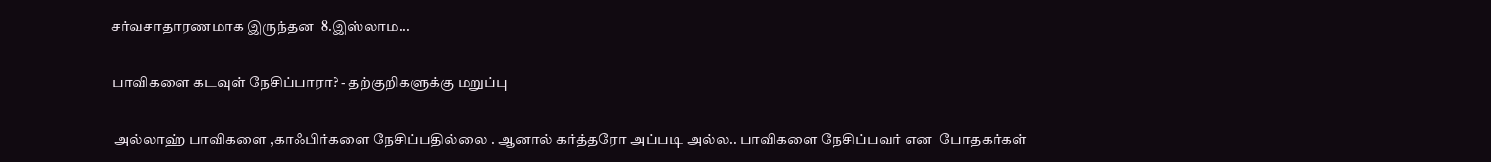சர்வசாதாரணமாக இருந்தன  8.இஸ்லாம...

பாவிகளை கடவுள் நேசிப்பாரா? - தற்குறிகளுக்கு மறுப்பு

 அல்லாஹ் பாவிகளை ,காஃபிர்களை நேசிப்பதில்லை . ஆனால் கர்த்தரோ அப்படி அல்ல.. பாவிகளை நேசிப்பவர் என  போதகர்கள்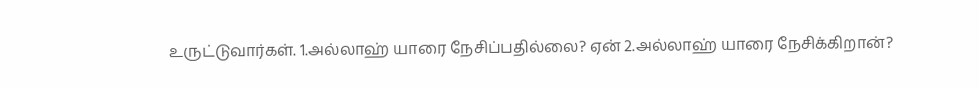உருட்டுவார்கள். 1.அல்லாஹ் யாரை நேசிப்பதில்லை? ஏன் 2.அல்லாஹ் யாரை நேசிக்கிறான்?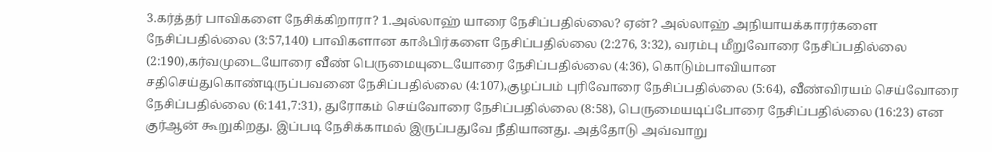3.கர்த்தர் பாவிகளை நேசிக்கிறாரா? 1.அல்லாஹ் யாரை நேசிப்பதில்லை? ஏன்? அல்லாஹ் அநியாயக்காரர்களை நேசிப்பதில்லை (3:57,140) பாவிகளான காஃபிர்களை நேசிப்பதில்லை (2:276, 3:32), வரம்பு மீறுவோரை நேசிப்பதில்லை (2:190),கர்வமுடையோரை வீண் பெருமையுடையோரை நேசிப்பதில்லை (4:36), கொடும்பாவியான சதிசெய்துகொண்டிருப்பவனை நேசிப்பதில்லை (4:107),குழப்பம் புரிவோரை நேசிப்பதில்லை (5:64), வீண்விரயம் செய்வோரை நேசிப்பதில்லை (6:141,7:31), துரோகம் செய்வோரை நேசிப்பதில்லை (8:58), பெருமையடிப்போரை நேசிப்பதில்லை (16:23) என குர்ஆன் கூறுகிறது. இப்படி நேசிக்காமல் இருப்பதுவே நீதியானது. அத்தோடு அவ்வாறு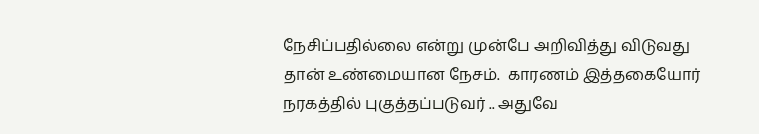நேசிப்பதில்லை என்று முன்பே அறிவித்து விடுவது தான் உண்மையான நேசம்.  காரணம் இத்தகையோர் நரகத்தில் புகுத்தப்படுவர் .. அதுவே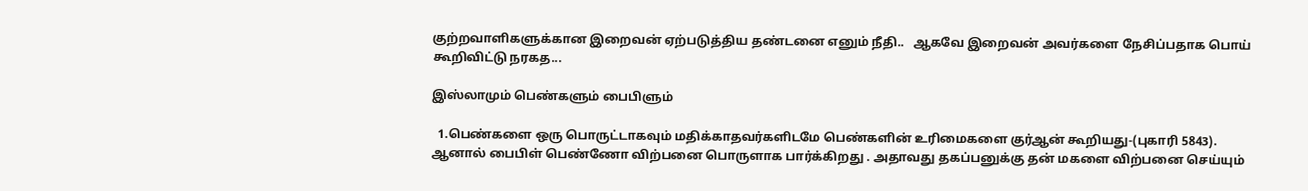குற்றவாளிகளுக்கான இறைவன் ஏற்படுத்திய தண்டனை எனும் நீதி..   ஆகவே இறைவன் அவர்களை நேசிப்பதாக பொய் கூறிவிட்டு நரகத...

இஸ்லாமும் பெண்களும் பைபிளும்

  1.பெண்களை ஒரு பொருட்டாகவும் மதிக்காதவர்களிடமே பெண்களின் உரிமைகளை குர்ஆன் கூறியது-(புகாரி 5843). ஆனால் பைபிள் பெண்ணோ விற்பனை பொருளாக பார்க்கிறது . அதாவது தகப்பனுக்கு தன் மகளை விற்பனை செய்யும்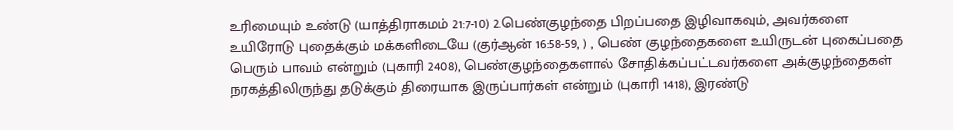உரிமையும் உண்டு (யாத்திராகமம் 21:7-10) 2.பெண்குழந்தை பிறப்பதை இழிவாகவும், அவர்களை உயிரோடு புதைக்கும் மக்களிடையே (குர்ஆன் 16:58-59, ) , பெண் குழந்தைகளை உயிருடன் புகைப்பதை பெரும் பாவம் என்றும் (புகாரி 2408), பெண்குழந்தைகளால் சோதிக்கப்பட்டவர்களை அக்குழந்தைகள் நரகத்திலிருந்து தடுக்கும் திரையாக இருப்பார்கள் என்றும் (புகாரி 1418), இரண்டு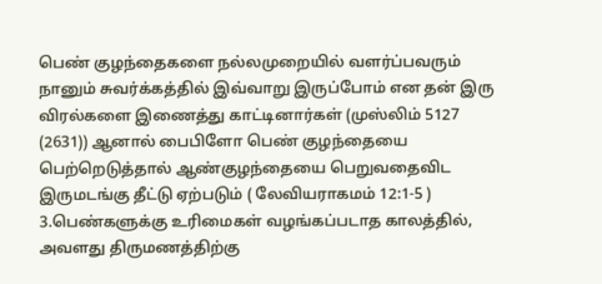பெண் குழந்தைகளை நல்லமுறையில் வளர்ப்பவரும் நானும் சுவர்க்கத்தில் இவ்வாறு இருப்போம் என தன் இரு விரல்களை இணைத்து காட்டினார்கள் (முஸ்லிம் 5127 (2631)) ஆனால் பைபிளோ பெண் குழந்தையை பெற்றெடுத்தால் ஆண்குழந்தையை பெறுவதைவிட இருமடங்கு தீட்டு ஏற்படும் ( லேவியராகமம் 12:1-5 ) 3.பெண்களுக்கு உரிமைகள் வழங்கப்படாத காலத்தில், அவளது திருமணத்திற்கு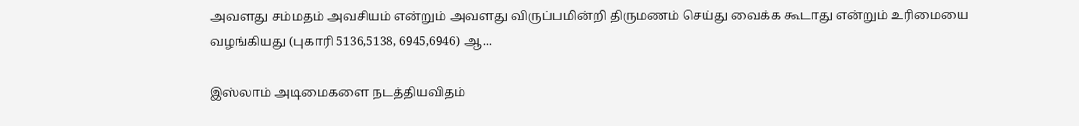அவளது சம்மதம் அவசியம் என்றும் அவளது விருப்பமின்றி திருமணம் செய்து வைக்க கூடாது என்றும் உரிமையை வழங்கியது (புகாரி 5136,5138, 6945,6946) ஆ...

இஸ்லாம் அடிமைகளை நடத்தியவிதம்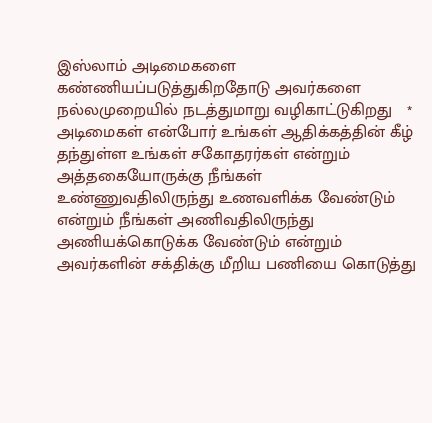இஸ்லாம் அடிமைகளை கண்ணியப்படுத்துகிறதோடு அவர்களை நல்லமுறையில் நடத்துமாறு வழிகாட்டுகிறது   * அடிமைகள் என்போர் உங்கள் ஆதிக்கத்தின் கீழ் தந்துள்ள உங்கள் சகோதரர்கள் என்றும் அத்தகையோருக்கு நீங்கள் உண்ணுவதிலிருந்து உணவளிக்க வேண்டும் என்றும் நீங்கள் அணிவதிலிருந்து அணியக்கொடுக்க வேண்டும் என்றும் அவர்களின் சக்திக்கு மீறிய பணியை கொடுத்து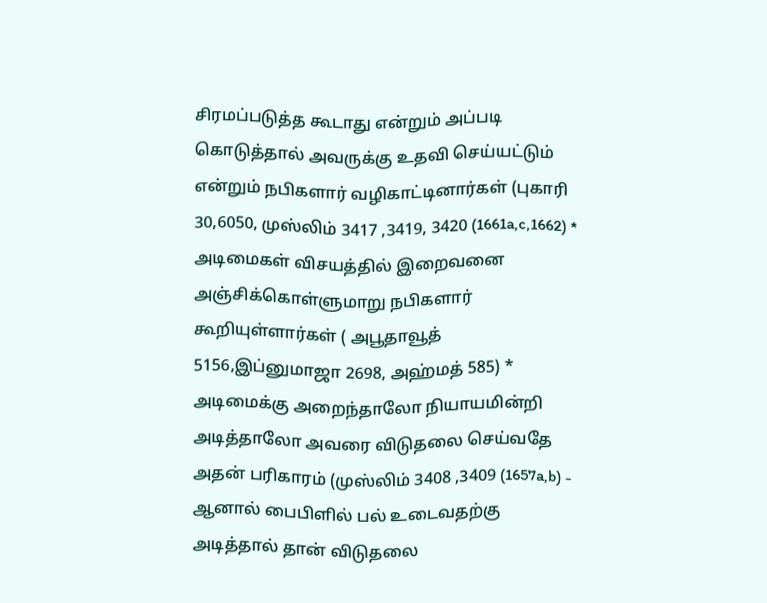சிரமப்படுத்த கூடாது என்றும் அப்படி கொடுத்தால் அவருக்கு உதவி செய்யட்டும் என்றும் நபிகளார் வழிகாட்டினார்கள் (புகாரி 30,6050, முஸ்லிம் 3417 ,3419, 3420 (1661a,c,1662) * அடிமைகள் விசயத்தில் இறைவனை அஞ்சிக்கொள்ளுமாறு நபிகளார் கூறியுள்ளார்கள் ( அபூதாவூத் 5156,இப்னுமாஜா 2698, அஹ்மத் 585) * அடிமைக்கு அறைந்தாலோ நியாயமின்றி அடித்தாலோ அவரை விடுதலை செய்வதே அதன் பரிகாரம் (முஸ்லிம் 3408 ,3409 (1657a,b) - ஆனால் பைபிளில் பல் உடைவதற்கு அடித்தால் தான் விடுதலை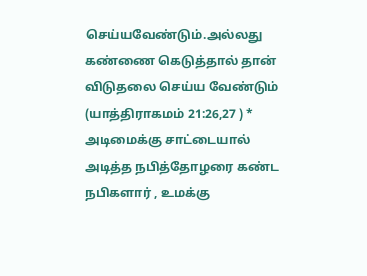செய்யவேண்டும்.அல்லது கண்ணை கெடுத்தால் தான் விடுதலை செய்ய வேண்டும் (யாத்திராகமம் 21:26,27 ) * அடிமைக்கு சாட்டையால் அடித்த நபித்தோழரை கண்ட நபிகளார் , உமக்கு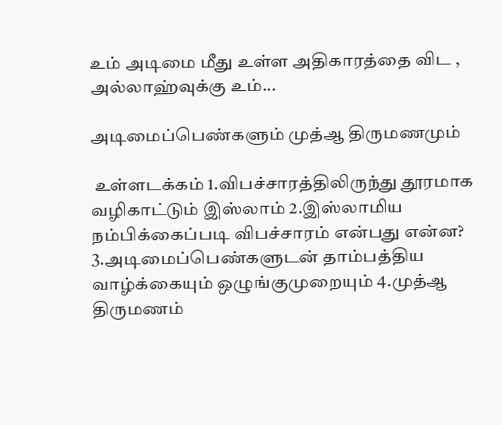உம் அடிமை மீது உள்ள அதிகாரத்தை விட , அல்லாஹ்வுக்கு உம்...

அடிமைப்பெண்களும் முத்ஆ திருமணமும்

 உள்ளடக்கம் 1.விபச்சாரத்திலிருந்து தூரமாக வழிகாட்டும் இஸ்லாம் 2.இஸ்லாமிய நம்பிக்கைப்படி விபச்சாரம் என்பது என்ன? 3.அடிமைப்பெண்களுடன் தாம்பத்திய வாழ்க்கையும் ஒழுங்குமுறையும் 4.முத்ஆ திருமணம்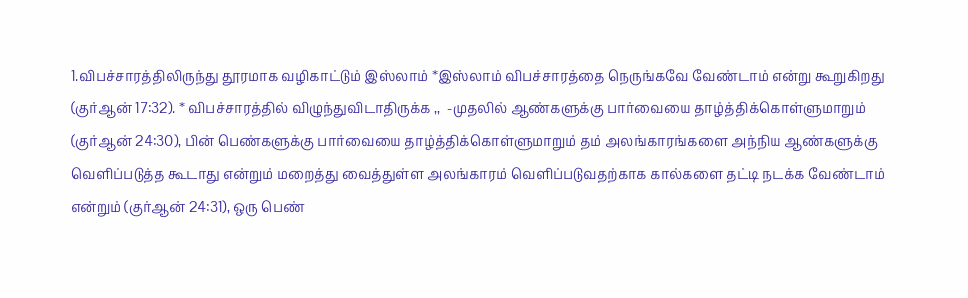1.விபச்சாரத்திலிருந்து தூரமாக வழிகாட்டும் இஸ்லாம் *இஸ்லாம் விபச்சாரத்தை நெருங்கவே வேண்டாம் என்று கூறுகிறது (குர்ஆன் 17:32). * விபச்சாரத்தில் விழுந்துவிடாதிருக்க ,,  -முதலில் ஆண்களுக்கு பார்வையை தாழ்த்திக்கொள்ளுமாறும் (குர்ஆன் 24:30), பின் பெண்களுக்கு பார்வையை தாழ்த்திக்கொள்ளுமாறும் தம் அலங்காரங்களை அந்நிய ஆண்களுக்கு வெளிப்படுத்த கூடாது என்றும் மறைத்து வைத்துள்ள அலங்காரம் வெளிப்படுவதற்காக கால்களை தட்டி நடக்க வேண்டாம் என்றும் (குர்ஆன் 24:31), ஒரு பெண்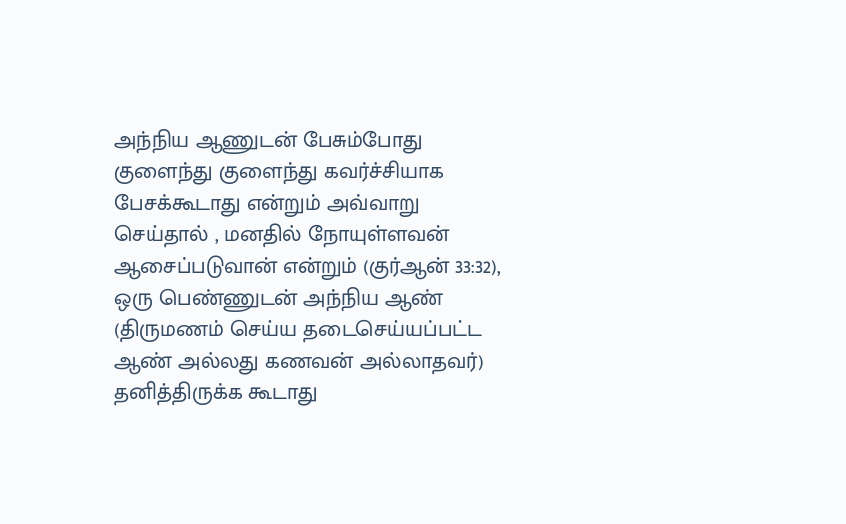அந்நிய ஆணுடன் பேசும்போது குளைந்து குளைந்து கவர்ச்சியாக பேசக்கூடாது என்றும் அவ்வாறு செய்தால் , மனதில் நோயுள்ளவன் ஆசைப்படுவான் என்றும் (குர்ஆன் 33:32), ஒரு பெண்ணுடன் அந்நிய ஆண் (திருமணம் செய்ய தடைசெய்யப்பட்ட ஆண் அல்லது கணவன் அல்லாதவர்) தனித்திருக்க கூடாது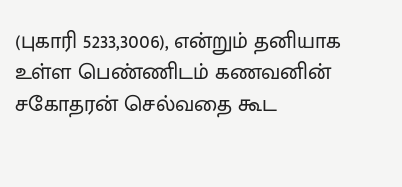(புகாரி 5233,3006), என்றும் தனியாக உள்ள பெண்ணிடம் கணவனின் சகோதரன் செல்வதை கூட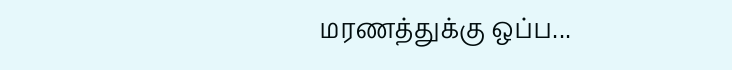மரணத்துக்கு ஒப்ப...